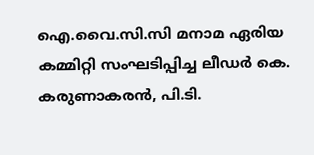ഐ.വൈ.സി.സി മനാമ ഏരിയ കമ്മിറ്റി സംഘടിപ്പിച്ച ലീഡർ കെ. കരുണാകരൻ, പി.ടി.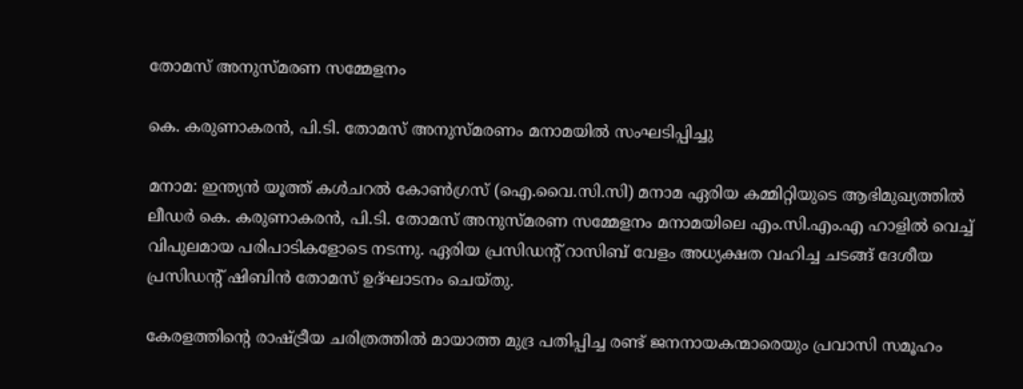തോമസ് അനുസ്മരണ സമ്മേളനം

കെ. കരുണാകരൻ, പി.ടി. തോമസ് അനുസ്മരണം മനാമയിൽ സംഘടിപ്പിച്ചു

മനാമ: ഇന്ത്യൻ യൂത്ത് കൾചറൽ കോൺഗ്രസ് (ഐ.വൈ.സി.സി) മനാമ ഏരിയ കമ്മിറ്റിയുടെ ആഭിമുഖ്യത്തിൽ ലീഡർ കെ. കരുണാകരൻ, പി.ടി. തോമസ് അനുസ്മരണ സമ്മേളനം മനാമയിലെ എം.സി.എം.എ ഹാളിൽ വെച്ച് വിപുലമായ പരിപാടികളോടെ നടന്നു. ഏരിയ പ്രസിഡന്റ്‌ റാസിബ് വേളം അധ്യക്ഷത വഹിച്ച ചടങ്ങ് ദേശീയ പ്രസിഡന്റ്‌ ഷിബിൻ തോമസ് ഉദ്ഘാടനം ചെയ്തു.

കേരളത്തിന്റെ രാഷ്ട്രീയ ചരിത്രത്തിൽ മായാത്ത മുദ്ര പതിപ്പിച്ച രണ്ട് ജനനായകന്മാരെയും പ്രവാസി സമൂഹം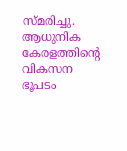സ്മരിച്ചു. ആധുനിക കേരളത്തിന്റെ വികസന ഭൂപടം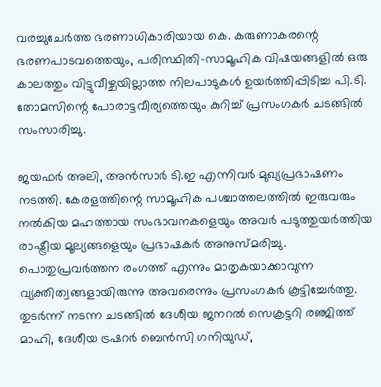വരച്ചുചേർത്ത ഭരണാധികാരിയായ കെ. കരുണാകരന്റെ ഭരണപാടവത്തെയും, പരിസ്ഥിതി-സാമൂഹിക വിഷയങ്ങളിൽ ഒരു കാലത്തും വിട്ടുവീഴ്ചയില്ലാത്ത നിലപാടുകൾ ഉയർത്തിപ്പിടിച്ച പി.ടി. തോമസിന്റെ പോരാട്ടവീര്യത്തെയും കുറിച്ച് പ്രസംഗകർ ചടങ്ങിൽ സംസാരിച്ചു.

ജയഫർ അലി, അൻസാർ ടി.ഇ എന്നിവർ മുഖ്യപ്രഭാഷണം നടത്തി. കേരളത്തിന്റെ സാമൂഹിക പശ്ചാത്തലത്തിൽ ഇരുവരും നൽകിയ മഹത്തായ സംഭാവനകളെയും അവർ പടുത്തുയർത്തിയ രാഷ്ട്രീയ മൂല്യങ്ങളെയും പ്രഭാഷകർ അനുസ്മരിച്ചു. പൊതുപ്രവർത്തന രംഗത്ത് എന്നും മാതൃകയാക്കാവുന്ന വ്യക്തിത്വങ്ങളായിരുന്നു അവരെന്നും പ്രസംഗകർ കൂട്ടിച്ചേർത്തു. തുടർന്ന് നടന്ന ചടങ്ങിൽ ദേശീയ ജനറൽ സെക്രട്ടറി രഞ്ജിത്ത് മാഹി, ദേശീയ ട്രഷറർ ബെൻസി ഗനിയുഡ്,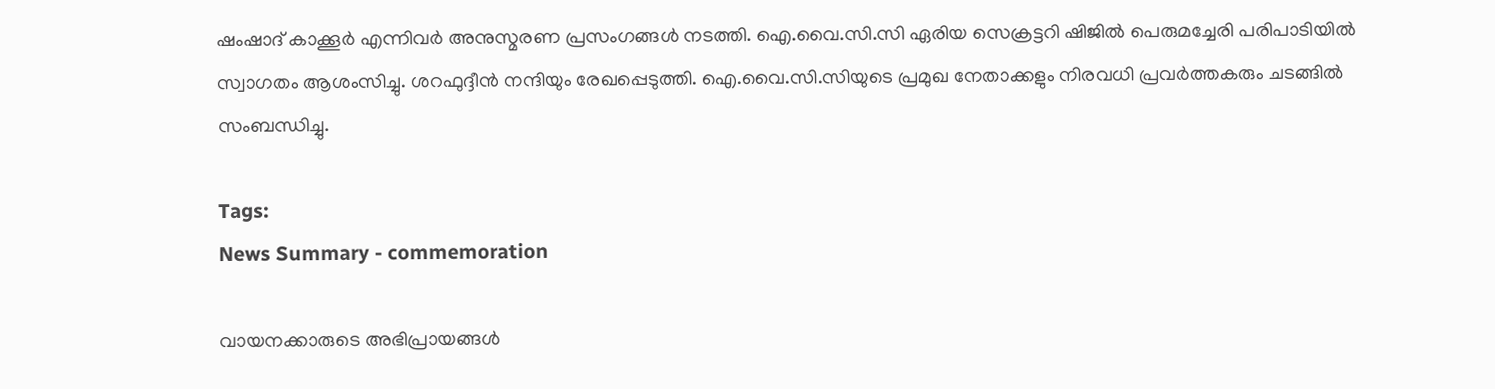ഷംഷാദ് കാക്കൂർ എന്നിവർ അനുസ്മരണ പ്രസംഗങ്ങൾ നടത്തി. ഐ.വൈ.സി.സി ഏരിയ സെക്രട്ടറി ഷിജിൽ പെരുമച്ചേരി പരിപാടിയിൽ സ്വാഗതം ആശംസിച്ചു. ശറഫുദ്ദീൻ നന്ദിയും രേഖപ്പെടുത്തി. ഐ.വൈ.സി.സിയുടെ പ്രമുഖ നേതാക്കളും നിരവധി പ്രവർത്തകരും ചടങ്ങിൽ സംബന്ധിച്ചു.

Tags:
News Summary - commemoration

വായനക്കാരുടെ അഭിപ്രായങ്ങള്‍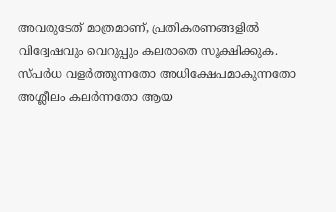അവരുടേത് മാത്രമാണ്, പ്രതികരണങ്ങളിൽ വിദ്വേഷവും വെറുപ്പും കലരാതെ സൂക്ഷിക്കുക. സ്പർധ വളർത്തുന്നതോ അധിക്ഷേപമാകുന്നതോ അശ്ലീലം കലർന്നതോ ആയ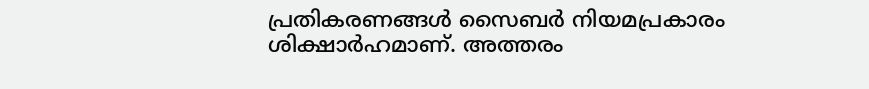പ്രതികരണങ്ങൾ സൈബർ നിയമപ്രകാരം ശിക്ഷാർഹമാണ്. അത്തരം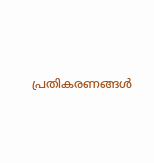പ്രതികരണങ്ങൾ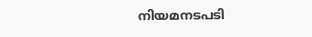നിയമനടപടി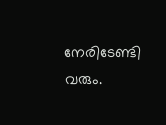നേരിടേണ്ടി വരും.